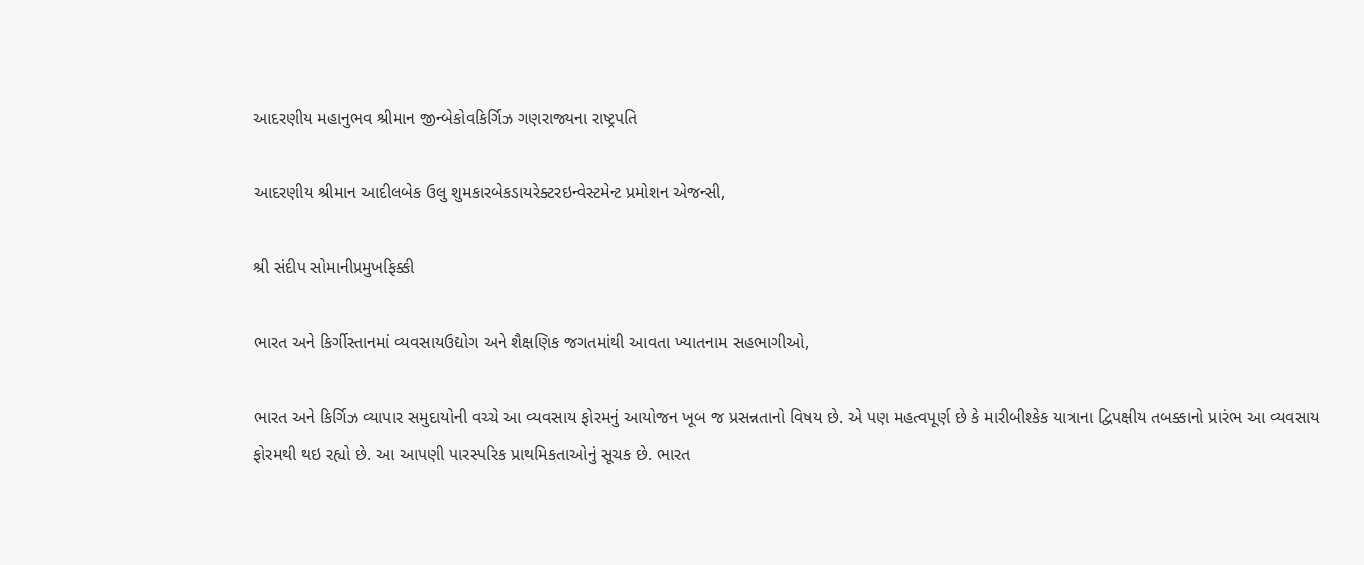આદરણીય મહાનુભવ શ્રીમાન જીન્બેકોવકિર્ગિઝ ગણરાજ્યના રાષ્ટ્રપતિ

આદરણીય શ્રીમાન આદીલબેક ઉલુ શુમકારબેકડાયરેક્ટરઇન્વેસ્ટમેન્ટ પ્રમોશન એજન્સી,

શ્રી સંદીપ સોમાનીપ્રમુખફિક્કી

ભારત અને કિર્ગીસ્તાનમાં વ્યવસાયઉદ્યોગ અને શૈક્ષણિક જગતમાંથી આવતા ખ્યાતનામ સહભાગીઓ,

ભારત અને કિર્ગિઝ વ્યાપાર સમુદાયોની વચ્ચે આ વ્યવસાય ફોરમનું આયોજન ખૂબ જ પ્રસન્નતાનો વિષય છે. એ પણ મહત્વપૂર્ણ છે કે મારીબીશ્કેક યાત્રાના દ્વિપક્ષીય તબક્કાનો પ્રારંભ આ વ્યવસાય ફોરમથી થઇ રહ્યો છે. આ આપણી પારસ્પરિક પ્રાથમિકતાઓનું સૂચક છે. ભારત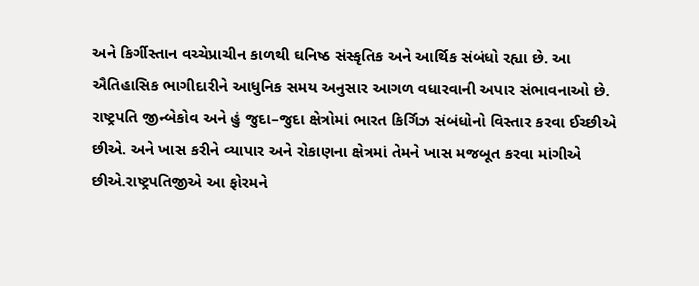અને કિર્ગીસ્તાન વચ્ચેપ્રાચીન કાળથી ઘનિષ્ઠ સંસ્કૃતિક અને આર્થિક સંબંધો રહ્યા છે. આ ઐતિહાસિક ભાગીદારીને આધુનિક સમય અનુસાર આગળ વધારવાની અપાર સંભાવનાઓ છે. રાષ્ટ્રપતિ જીન્બેકોવ અને હું જુદા–જુદા ક્ષેત્રોમાં ભારત કિર્ગિઝ સંબંધોનો વિસ્તાર કરવા ઈચ્છીએ છીએ. અને ખાસ કરીને વ્યાપાર અને રોકાણના ક્ષેત્રમાં તેમને ખાસ મજબૂત કરવા માંગીએ છીએ.રાષ્ટ્રપતિજીએ આ ફોરમને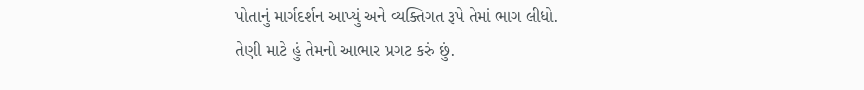પોતાનું માર્ગદર્શન આપ્યું અને વ્યક્તિગત રૂપે તેમાં ભાગ લીધો. તેણી માટે હું તેમનો આભાર પ્રગટ કરું છું.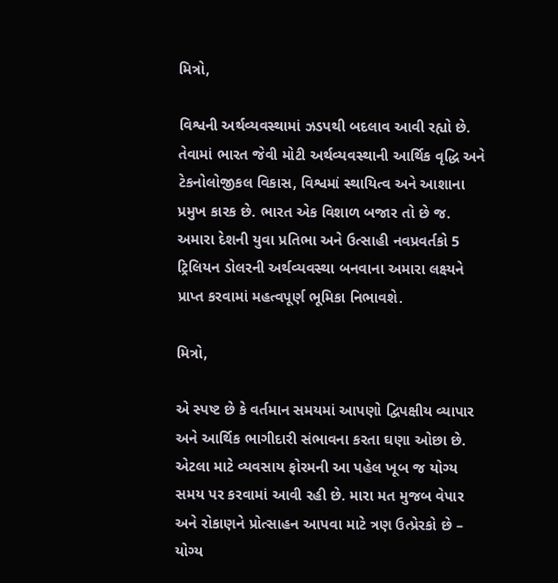મિત્રો,

વિશ્વની અર્થવ્યવસ્થામાં ઝડપથી બદલાવ આવી રહ્યો છે. તેવામાં ભારત જેવી મોટી અર્થવ્યવસ્થાની આર્થિક વૃદ્ધિ અને ટેકનોલોજીકલ વિકાસ, વિશ્વમાં સ્થાયિત્વ અને આશાના પ્રમુખ કારક છે. ભારત એક વિશાળ બજાર તો છે જ. અમારા દેશની યુવા પ્રતિભા અને ઉત્સાહી નવપ્રવર્તકો 5 ટ્રિલિયન ડોલરની અર્થવ્યવસ્થા બનવાના અમારા લક્ષ્યને પ્રાપ્ત કરવામાં મહત્વપૂર્ણ ભૂમિકા નિભાવશે.

મિત્રો,

એ સ્પષ્ટ છે કે વર્તમાન સમયમાં આપણો દ્વિપક્ષીય વ્યાપાર અને આર્થિક ભાગીદારી સંભાવના કરતા ઘણા ઓછા છે. એટલા માટે વ્યવસાય ફોરમની આ પહેલ ખૂબ જ યોગ્ય સમય પર કરવામાં આવી રહી છે. મારા મત મુજબ વેપાર અને રોકાણને પ્રોત્સાહન આપવા માટે ત્રણ ઉત્પ્રેરકો છે – યોગ્ય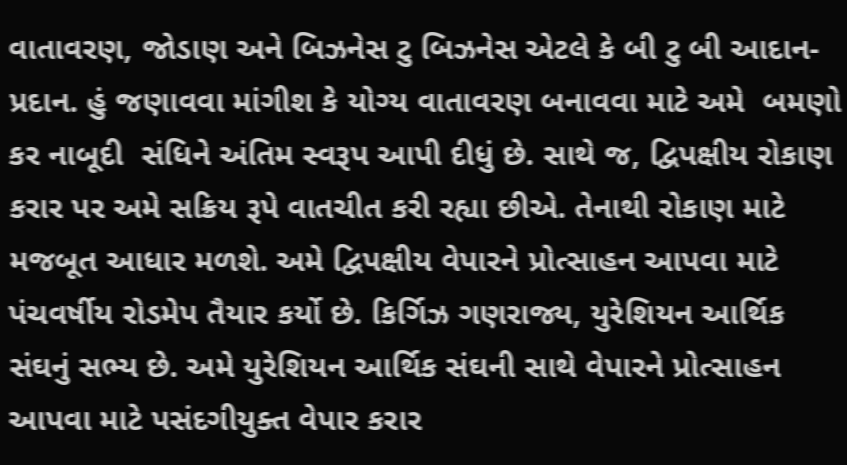વાતાવરણ, જોડાણ અને બિઝનેસ ટુ બિઝનેસ એટલે કે બી ટુ બી આદાન-પ્રદાન. હું જણાવવા માંગીશ કે યોગ્ય વાતાવરણ બનાવવા માટે અમે  બમણો કર નાબૂદી  સંધિને અંતિમ સ્વરૂપ આપી દીધું છે. સાથે જ, દ્વિપક્ષીય રોકાણ કરાર પર અમે સક્રિય રૂપે વાતચીત કરી રહ્યા છીએ. તેનાથી રોકાણ માટે મજબૂત આધાર મળશે. અમે દ્વિપક્ષીય વેપારને પ્રોત્સાહન આપવા માટે પંચવર્ષીય રોડમેપ તૈયાર કર્યો છે. કિર્ગિઝ ગણરાજ્ય, યુરેશિયન આર્થિક સંઘનું સભ્ય છે. અમે યુરેશિયન આર્થિક સંઘની સાથે વેપારને પ્રોત્સાહન આપવા માટે પસંદગીયુક્ત વેપાર કરાર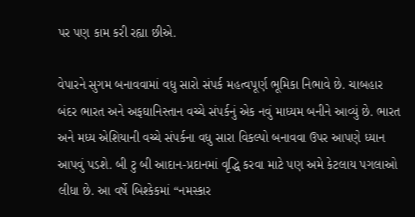પર પણ કામ કરી રહ્યા છીએ.

વેપારને સુગમ બનાવવામાં વધુ સારો સંપર્ક મહત્વપૂર્ણ ભૂમિકા નિભાવે છે. ચાબહાર બંદર ભારત અને અફઘાનિસ્તાન વચ્ચે સંપર્કનું એક નવું માધ્યમ બનીને આવ્યું છે. ભારત અને મધ્ય એશિયાની વચ્ચે સંપર્કના વધુ સારા વિકલ્પો બનાવવા ઉપર આપણે ધ્યાન આપવું પડશે. બી ટુ બી આદાન-પ્રદાનમાં વૃદ્ધિ કરવા માટે પણ અમે કેટલાય પગલાઓ લીધા છે. આ વર્ષે બિશ્કેકમાં “નમસ્કાર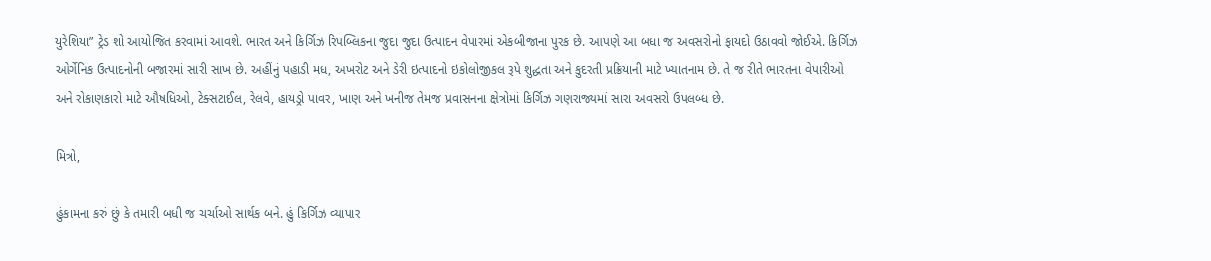યુરેશિયા” ટ્રેડ શો આયોજિત કરવામાં આવશે. ભારત અને કિર્ગિઝ રિપબ્લિકના જુદા જુદા ઉત્પાદન વેપારમાં એકબીજાના પુરક છે. આપણે આ બધા જ અવસરોનો ફાયદો ઉઠાવવો જોઈએ. કિર્ગિઝ ઓર્ગેનિક ઉત્પાદનોની બજારમાં સારી સાખ છે. અહીંનું પહાડી મધ, અખરોટ અને ડેરી ઇત્પાદનો ઇકોલોજીકલ રૂપે શુદ્ધતા અને કુદરતી પ્રક્રિયાની માટે ખ્યાતનામ છે. તે જ રીતે ભારતના વેપારીઓ અને રોકાણકારો માટે ઔષધિઓ, ટેક્સટાઈલ, રેલવે, હાયડ્રો પાવર, ખાણ અને ખનીજ તેમજ પ્રવાસનના ક્ષેત્રોમાં કિર્ગિઝ ગણરાજ્યમાં સારા અવસરો ઉપલબ્ધ છે.

મિત્રો,

હુંકામના કરું છું કે તમારી બધી જ ચર્ચાઓ સાર્થક બને. હું કિર્ગિઝ વ્યાપાર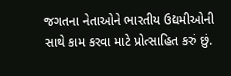જગતના નેતાઓને ભારતીય ઉદ્યમીઓની સાથે કામ કરવા માટે પ્રોત્સાહિત કરું છું.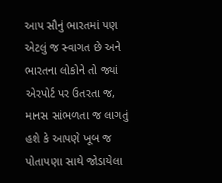આપ સૌનું ભારતમાં પણ એટલું જ સ્વાગત છે અને ભારતના લોકોને તો જ્યાં એરપોર્ટ પર ઉતરતા જ, માનસ સાંભળતા જ લાગતું હશે કે આપણે ખૂબ જ પોતાપણા સાથે જોડાયેલા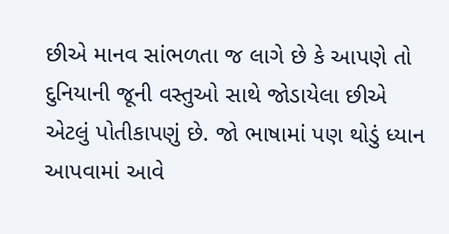છીએ માનવ સાંભળતા જ લાગે છે કે આપણે તો દુનિયાની જૂની વસ્તુઓ સાથે જોડાયેલા છીએ એટલું પોતીકાપણું છે. જો ભાષામાં પણ થોડું ધ્યાન આપવામાં આવે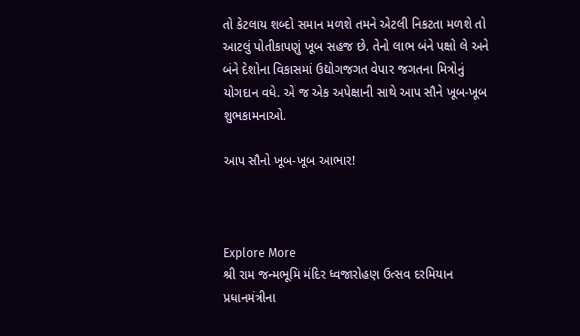તો કેટલાય શબ્દો સમાન મળશે તમને એટલી નિકટતા મળશે તો આટલું પોતીકાપણું ખૂબ સહજ છે. તેનો લાભ બંને પક્ષો લે અને બંને દેશોના વિકાસમાં ઉદ્યોગજગત વેપાર જગતના મિત્રોનું યોગદાન વધે. એ જ એક અપેક્ષાની સાથે આપ સૌને ખૂબ-ખૂબ શુભકામનાઓ.

આપ સૌનો ખૂબ-ખૂબ આભાર!



Explore More
શ્રી રામ જન્મભૂમિ મંદિર ધ્વજારોહણ ઉત્સવ દરમિયાન પ્રધાનમંત્રીના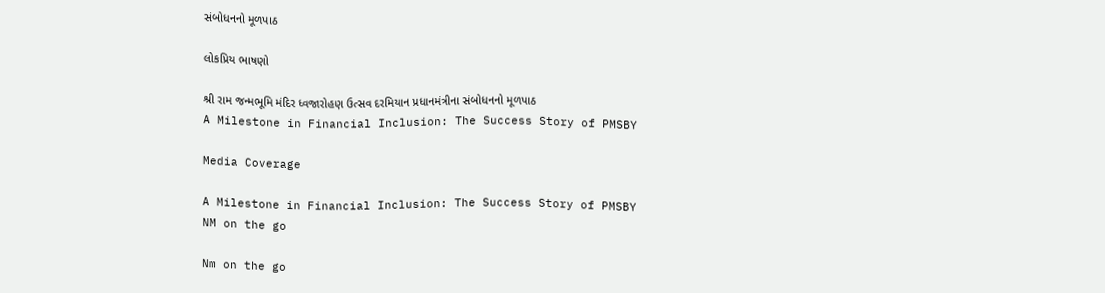સંબોધનનો મૂળપાઠ

લોકપ્રિય ભાષણો

શ્રી રામ જન્મભૂમિ મંદિર ધ્વજારોહણ ઉત્સવ દરમિયાન પ્રધાનમંત્રીના સંબોધનનો મૂળપાઠ
A Milestone in Financial Inclusion: The Success Story of PMSBY

Media Coverage

A Milestone in Financial Inclusion: The Success Story of PMSBY
NM on the go

Nm on the go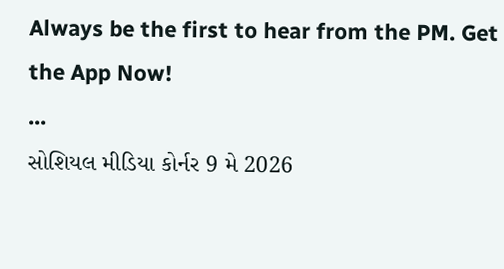Always be the first to hear from the PM. Get the App Now!
...
સોશિયલ મીડિયા કોર્નર 9 મે 2026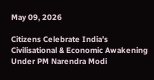May 09, 2026

Citizens Celebrate India’s Civilisational & Economic Awakening Under PM Narendra Modi